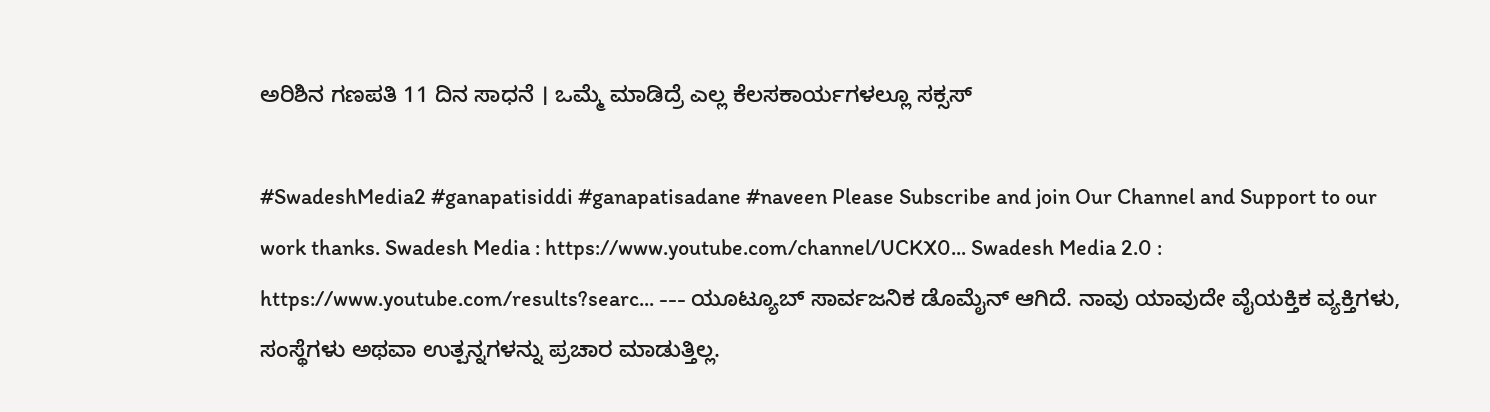ಅರಿಶಿನ ಗಣಪತಿ 11 ದಿನ ಸಾಧನೆ । ಒಮ್ಮೆ ಮಾಡಿದ್ರೆ ಎಲ್ಲ ಕೆಲಸಕಾರ್ಯಗಳಲ್ಲೂ ಸಕ್ಸಸ್

#SwadeshMedia2 #ganapatisiddi #ganapatisadane #naveen Please Subscribe and join Our Channel and Support to our work thanks. Swadesh Media : https://www.youtube.com/channel/UCKX0... Swadesh Media 2.0 : https://www.youtube.com/results?searc... --- ಯೂಟ್ಯೂಬ್ ಸಾರ್ವಜನಿಕ ಡೊಮೈನ್ ಆಗಿದೆ. ನಾವು ಯಾವುದೇ ವೈಯಕ್ತಿಕ ವ್ಯಕ್ತಿಗಳು, ಸಂಸ್ಥೆಗಳು ಅಥವಾ ಉತ್ಪನ್ನಗಳನ್ನು ಪ್ರಚಾರ ಮಾಡುತ್ತಿಲ್ಲ.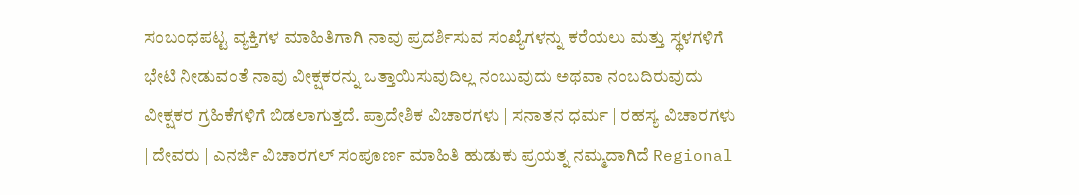ಸಂಬಂಧಪಟ್ಟ ವ್ಯಕ್ತಿಗಳ ಮಾಹಿತಿಗಾಗಿ ನಾವು ಪ್ರದರ್ಶಿಸುವ ಸಂಖ್ಯೆಗಳನ್ನು ಕರೆಯಲು ಮತ್ತು ಸ್ಥಳಗಳಿಗೆ ಭೇಟಿ ನೀಡುವಂತೆ ನಾವು ವೀಕ್ಷಕರನ್ನು ಒತ್ತಾಯಿಸುವುದಿಲ್ಲ ನಂಬುವುದು ಅಥವಾ ನಂಬದಿರುವುದು ವೀಕ್ಷಕರ ಗ್ರಹಿಕೆಗಳಿಗೆ ಬಿಡಲಾಗುತ್ತದೆ. ಪ್ರಾದೇಶಿಕ ವಿಚಾರಗಳು | ಸನಾತನ ಧರ್ಮ | ರಹಸ್ಯ ವಿಚಾರಗಳು | ದೇವರು | ಎನರ್ಜಿ ವಿಚಾರಗಲ್ ಸಂಪೂರ್ಣ ಮಾಹಿತಿ ಹುಡುಕು ಪ್ರಯತ್ನ ನಮ್ಮದಾಗಿದೆ Regional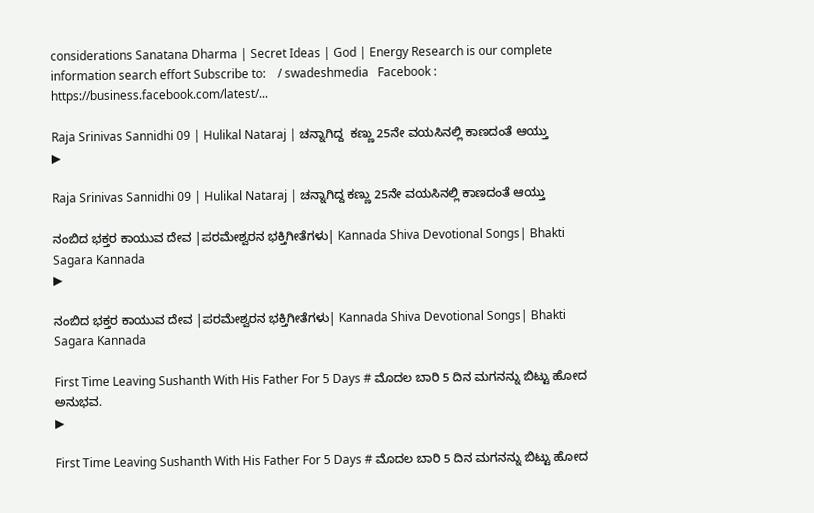considerations Sanatana Dharma | Secret Ideas | God | Energy Research is our complete information search effort Subscribe to:    / swadeshmedia   Facebook : https://business.facebook.com/latest/...

Raja Srinivas Sannidhi 09 | Hulikal Nataraj | ಚನ್ನಾಗಿದ್ದ  ಕಣ್ಣು 25ನೇ ವಯಸಿನಲ್ಲಿ ಕಾಣದಂತೆ ಆಯ್ತು
▶

Raja Srinivas Sannidhi 09 | Hulikal Nataraj | ಚನ್ನಾಗಿದ್ದ ಕಣ್ಣು 25ನೇ ವಯಸಿನಲ್ಲಿ ಕಾಣದಂತೆ ಆಯ್ತು

ನಂಬಿದ ಭಕ್ತರ ಕಾಯುವ ದೇವ |ಪರಮೇಶ್ವರನ ಭಕ್ತಿಗೀತೆಗಳು| Kannada Shiva Devotional Songs| Bhakti Sagara Kannada
▶

ನಂಬಿದ ಭಕ್ತರ ಕಾಯುವ ದೇವ |ಪರಮೇಶ್ವರನ ಭಕ್ತಿಗೀತೆಗಳು| Kannada Shiva Devotional Songs| Bhakti Sagara Kannada

First Time Leaving Sushanth With His Father For 5 Days # ಮೊದಲ ಬಾರಿ 5 ದಿನ ಮಗನನ್ನು ಬಿಟ್ಟು ಹೋದ ಅನುಭವ.
▶

First Time Leaving Sushanth With His Father For 5 Days # ಮೊದಲ ಬಾರಿ 5 ದಿನ ಮಗನನ್ನು ಬಿಟ್ಟು ಹೋದ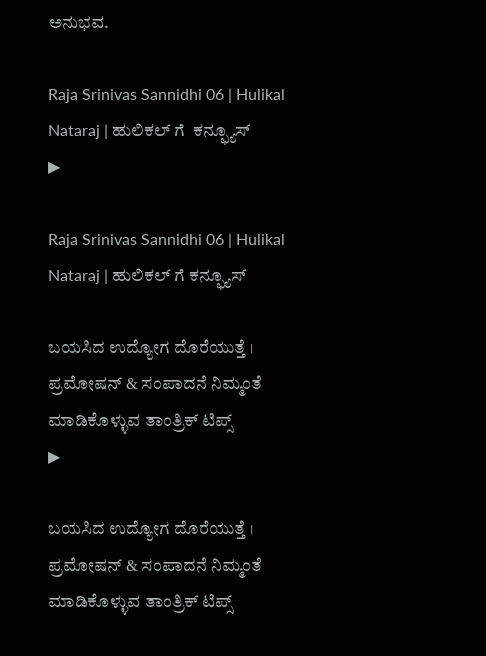ಅನುಭವ.

Raja Srinivas Sannidhi 06 | Hulikal Nataraj | ಹುಲಿಕಲ್ ಗೆ  ಕನ್ಫ್ಯೂಸ್
▶

Raja Srinivas Sannidhi 06 | Hulikal Nataraj | ಹುಲಿಕಲ್ ಗೆ ಕನ್ಫ್ಯೂಸ್

ಬಯಸಿದ ಉದ್ಯೋಗ ದೊರೆಯುತ್ತೆ । ಪ್ರಮೋಷನ್ & ಸಂಪಾದನೆ ನಿಮ್ಮಂತೆ ಮಾಡಿಕೊಳ್ಳುವ ತಾಂತ್ರಿಕ್ ಟಿಪ್ಸ್
▶

ಬಯಸಿದ ಉದ್ಯೋಗ ದೊರೆಯುತ್ತೆ । ಪ್ರಮೋಷನ್ & ಸಂಪಾದನೆ ನಿಮ್ಮಂತೆ ಮಾಡಿಕೊಳ್ಳುವ ತಾಂತ್ರಿಕ್ ಟಿಪ್ಸ್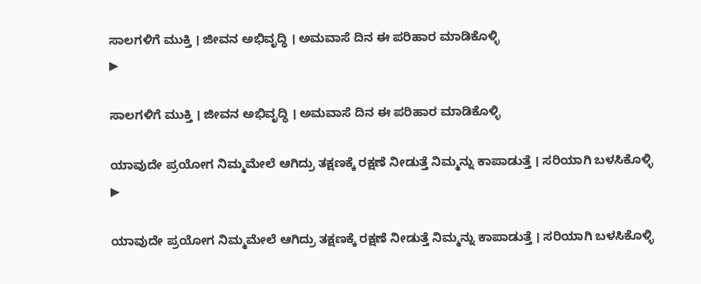ಸಾಲಗಳಿಗೆ ಮುಕ್ತಿ । ಜೀವನ ಅಭಿವೃದ್ಧಿ । ಅಮವಾಸೆ ದಿನ ಈ ಪರಿಹಾರ ಮಾಡಿಕೊಳ್ಳಿ
▶

ಸಾಲಗಳಿಗೆ ಮುಕ್ತಿ । ಜೀವನ ಅಭಿವೃದ್ಧಿ । ಅಮವಾಸೆ ದಿನ ಈ ಪರಿಹಾರ ಮಾಡಿಕೊಳ್ಳಿ

ಯಾವುದೇ ಪ್ರಯೋಗ ನಿಮ್ಮಮೇಲೆ ಆಗಿದ್ರು ತಕ್ಷಣಕ್ಕೆ ರಕ್ಷಣೆ ನೀಡುತ್ತೆ ನಿಮ್ಮನ್ನು ಕಾಪಾಡುತ್ತೆ । ಸರಿಯಾಗಿ ಬಳಸಿಕೊಳ್ಳಿ
▶

ಯಾವುದೇ ಪ್ರಯೋಗ ನಿಮ್ಮಮೇಲೆ ಆಗಿದ್ರು ತಕ್ಷಣಕ್ಕೆ ರಕ್ಷಣೆ ನೀಡುತ್ತೆ ನಿಮ್ಮನ್ನು ಕಾಪಾಡುತ್ತೆ । ಸರಿಯಾಗಿ ಬಳಸಿಕೊಳ್ಳಿ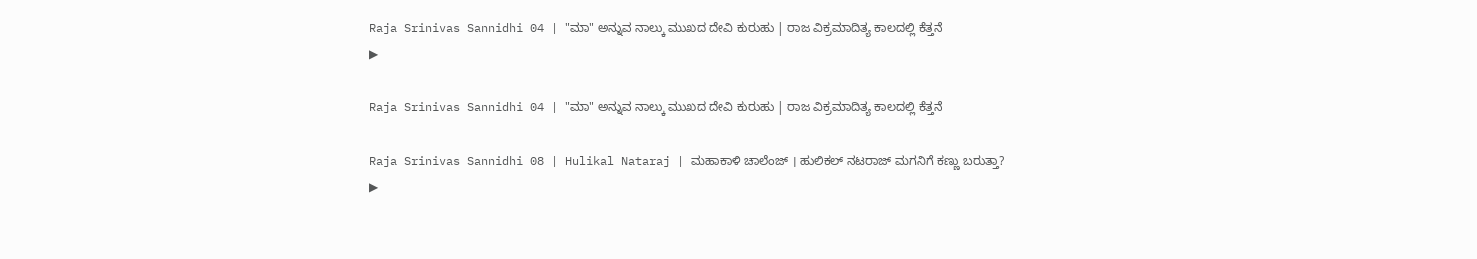Raja Srinivas Sannidhi 04 | "ಮಾ" ಅನ್ನುವ ನಾಲ್ಕು ಮುಖದ ದೇವಿ ಕುರುಹು | ರಾಜ ವಿಕ್ರಮಾದಿತ್ಯ ಕಾಲದಲ್ಲಿ ಕೆತ್ತನೆ
▶

Raja Srinivas Sannidhi 04 | "ಮಾ" ಅನ್ನುವ ನಾಲ್ಕು ಮುಖದ ದೇವಿ ಕುರುಹು | ರಾಜ ವಿಕ್ರಮಾದಿತ್ಯ ಕಾಲದಲ್ಲಿ ಕೆತ್ತನೆ

Raja Srinivas Sannidhi 08 | Hulikal Nataraj | ಮಹಾಕಾಳಿ ಚಾಲೆಂಜ್ । ಹುಲಿಕಲ್ ನಟರಾಜ್ ಮಗನಿಗೆ ಕಣ್ಣು ಬರುತ್ತಾ?
▶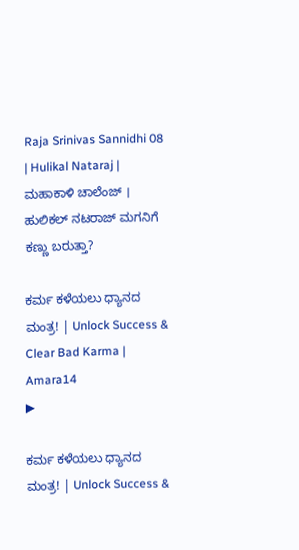Raja Srinivas Sannidhi 08 | Hulikal Nataraj | ಮಹಾಕಾಳಿ ಚಾಲೆಂಜ್ । ಹುಲಿಕಲ್ ನಟರಾಜ್ ಮಗನಿಗೆ ಕಣ್ಣು ಬರುತ್ತಾ?

ಕರ್ಮ ಕಳೆಯಲು ಧ್ಯಾನದ ಮಂತ್ರ! | Unlock Success & Clear Bad Karma | Amara14
▶

ಕರ್ಮ ಕಳೆಯಲು ಧ್ಯಾನದ ಮಂತ್ರ! | Unlock Success &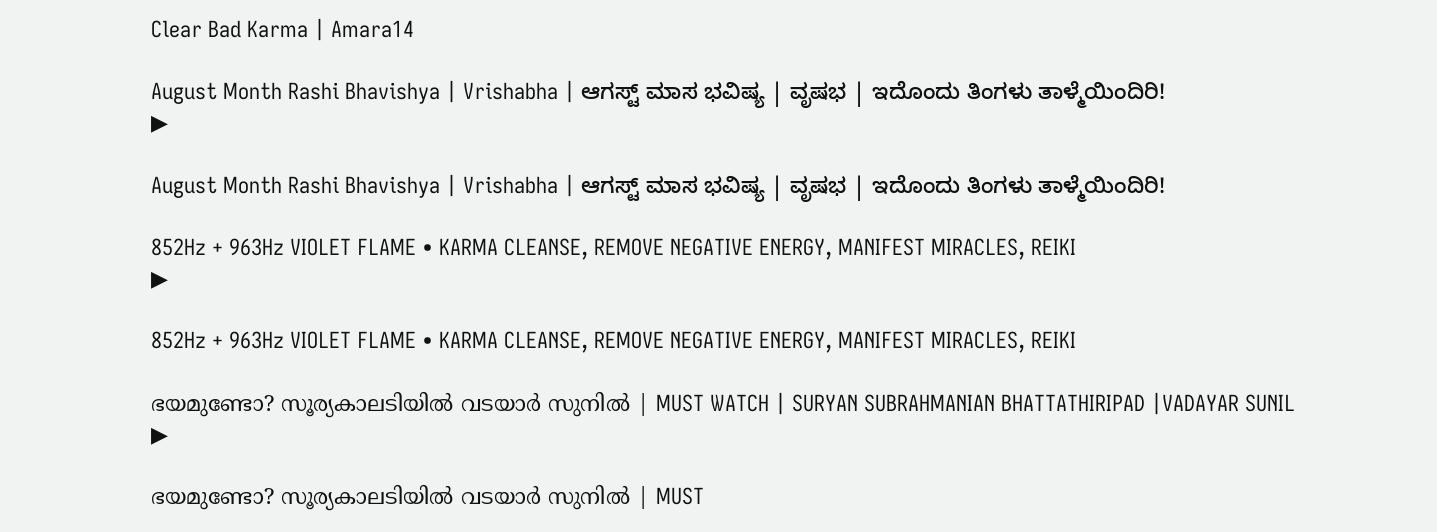Clear Bad Karma | Amara14

August Month Rashi Bhavishya | Vrishabha | ಆಗಸ್ಟ್ ಮಾಸ ಭವಿಷ್ಯ | ವೃಷಭ | ಇದೊಂದು ತಿಂಗಳು ತಾಳ್ಮೆಯಿಂದಿರಿ!
▶

August Month Rashi Bhavishya | Vrishabha | ಆಗಸ್ಟ್ ಮಾಸ ಭವಿಷ್ಯ | ವೃಷಭ | ಇದೊಂದು ತಿಂಗಳು ತಾಳ್ಮೆಯಿಂದಿರಿ!

852Hz + 963Hz VIOLET FLAME • KARMA CLEANSE, REMOVE NEGATIVE ENERGY, MANIFEST MIRACLES, REIKI
▶

852Hz + 963Hz VIOLET FLAME • KARMA CLEANSE, REMOVE NEGATIVE ENERGY, MANIFEST MIRACLES, REIKI

ഭയമുണ്ടോ? സൂര്യകാലടിയിൽ വടയാർ സുനിൽ | MUST WATCH | SURYAN SUBRAHMANIAN BHATTATHIRIPAD |VADAYAR SUNIL
▶

ഭയമുണ്ടോ? സൂര്യകാലടിയിൽ വടയാർ സുനിൽ | MUST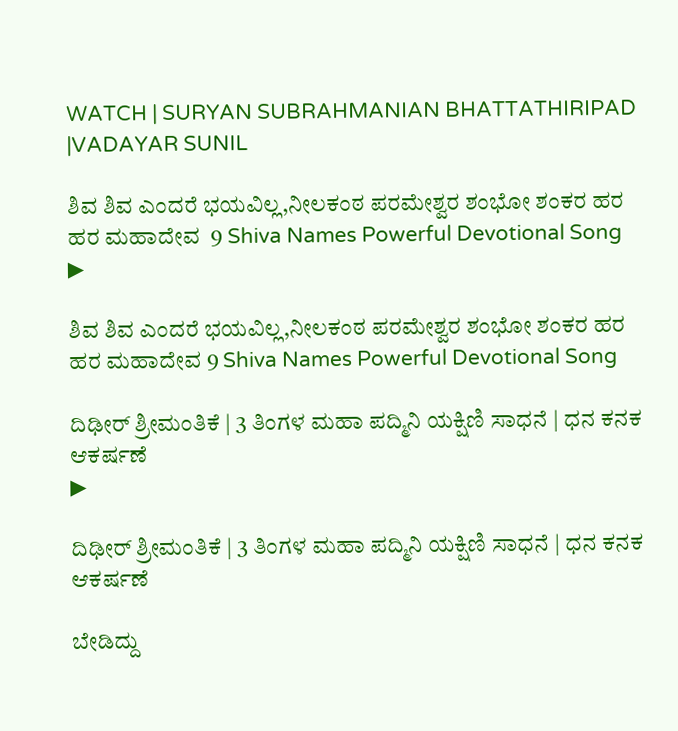WATCH | SURYAN SUBRAHMANIAN BHATTATHIRIPAD |VADAYAR SUNIL

ಶಿವ ಶಿವ ಎಂದರೆ ಭಯವಿಲ್ಲ,ನೀಲಕಂಠ ಪರಮೇಶ್ವರ ಶಂಭೋ ಶಂಕರ ಹರ ಹರ ಮಹಾದೇವ  9 Shiva Names Powerful Devotional Song
▶

ಶಿವ ಶಿವ ಎಂದರೆ ಭಯವಿಲ್ಲ,ನೀಲಕಂಠ ಪರಮೇಶ್ವರ ಶಂಭೋ ಶಂಕರ ಹರ ಹರ ಮಹಾದೇವ 9 Shiva Names Powerful Devotional Song

ದಿಢೀರ್ ಶ್ರೀಮಂತಿಕೆ | 3 ತಿಂಗಳ ಮಹಾ ಪದ್ಮಿನಿ ಯಕ್ಷಿಣಿ ಸಾಧನೆ | ಧನ ಕನಕ ಆಕರ್ಷಣೆ
▶

ದಿಢೀರ್ ಶ್ರೀಮಂತಿಕೆ | 3 ತಿಂಗಳ ಮಹಾ ಪದ್ಮಿನಿ ಯಕ್ಷಿಣಿ ಸಾಧನೆ | ಧನ ಕನಕ ಆಕರ್ಷಣೆ

ಬೇಡಿದ್ದು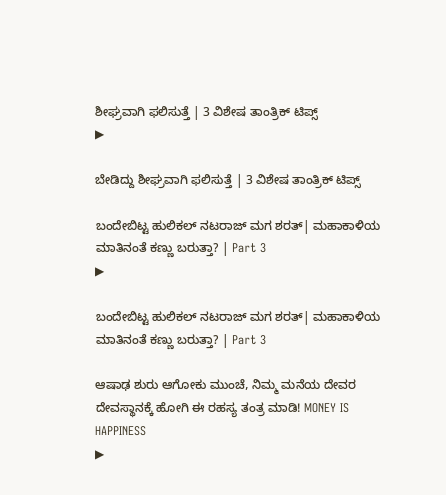ಶೀಘ್ರವಾಗಿ ಫಲಿಸುತ್ತೆ | 3 ವಿಶೇಷ ತಾಂತ್ರಿಕ್ ಟಿಪ್ಸ್
▶

ಬೇಡಿದ್ದು ಶೀಘ್ರವಾಗಿ ಫಲಿಸುತ್ತೆ | 3 ವಿಶೇಷ ತಾಂತ್ರಿಕ್ ಟಿಪ್ಸ್

ಬಂದೇಬಿಟ್ಟ ಹುಲಿಕಲ್ ನಟರಾಜ್ ಮಗ ಶರತ್| ಮಹಾಕಾಳಿಯ ಮಾತಿನಂತೆ ಕಣ್ಣು ಬರುತ್ತಾ? | Part 3
▶

ಬಂದೇಬಿಟ್ಟ ಹುಲಿಕಲ್ ನಟರಾಜ್ ಮಗ ಶರತ್| ಮಹಾಕಾಳಿಯ ಮಾತಿನಂತೆ ಕಣ್ಣು ಬರುತ್ತಾ? | Part 3

ಆಷಾಢ ಶುರು ಆಗೋಕು ಮುಂಚೆ, ನಿಮ್ಮ ಮನೆಯ ದೇವರ ದೇವಸ್ಥಾನಕ್ಕೆ ಹೋಗಿ ಈ ರಹಸ್ಯ ತಂತ್ರ ಮಾಡಿ! MONEY IS HAPPINESS
▶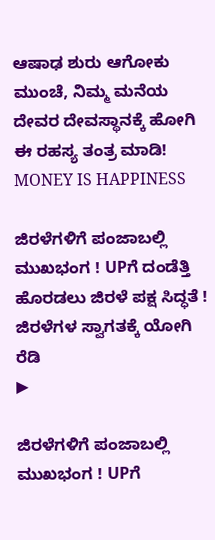ಆಷಾಢ ಶುರು ಆಗೋಕು ಮುಂಚೆ, ನಿಮ್ಮ ಮನೆಯ ದೇವರ ದೇವಸ್ಥಾನಕ್ಕೆ ಹೋಗಿ ಈ ರಹಸ್ಯ ತಂತ್ರ ಮಾಡಿ! MONEY IS HAPPINESS

ಜಿರಳೆಗಳಿಗೆ ಪಂಜಾಬಲ್ಲಿ ಮುಖಭಂಗ ! UPಗೆ ದಂಡೆತ್ತಿ ಹೊರಡಲು ಜಿರಳೆ ಪಕ್ಷ ಸಿದ್ಧತೆ ! ಜಿರಳೆಗಳ ಸ್ವಾಗತಕ್ಕೆ ಯೋಗಿ ರೆಡಿ
▶

ಜಿರಳೆಗಳಿಗೆ ಪಂಜಾಬಲ್ಲಿ ಮುಖಭಂಗ ! UPಗೆ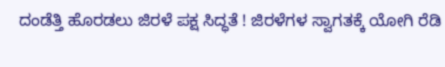ದಂಡೆತ್ತಿ ಹೊರಡಲು ಜಿರಳೆ ಪಕ್ಷ ಸಿದ್ಧತೆ ! ಜಿರಳೆಗಳ ಸ್ವಾಗತಕ್ಕೆ ಯೋಗಿ ರೆಡಿ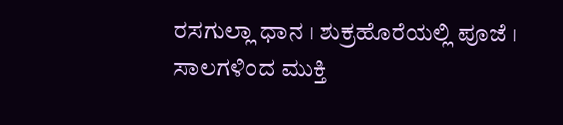ರಸಗುಲ್ಲಾ ಧಾನ । ಶುಕ್ರಹೊರೆಯಲ್ಲಿ ಪೂಜೆ । ಸಾಲಗಳಿಂದ ಮುಕ್ತಿ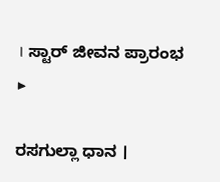। ಸ್ಟಾರ್ ಜೀವನ ಪ್ರಾರಂಭ
▶

ರಸಗುಲ್ಲಾ ಧಾನ ।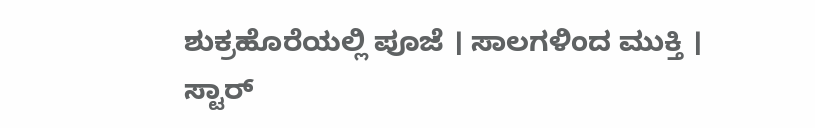ಶುಕ್ರಹೊರೆಯಲ್ಲಿ ಪೂಜೆ । ಸಾಲಗಳಿಂದ ಮುಕ್ತಿ । ಸ್ಟಾರ್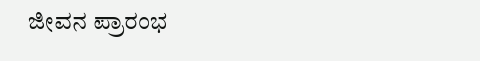ಜೀವನ ಪ್ರಾರಂಭ